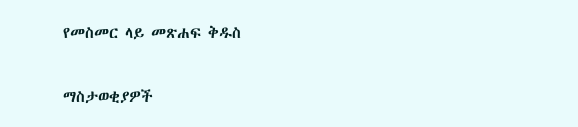የመስመር ላይ መጽሐፍ ቅዱስ

ማስታወቂያዎች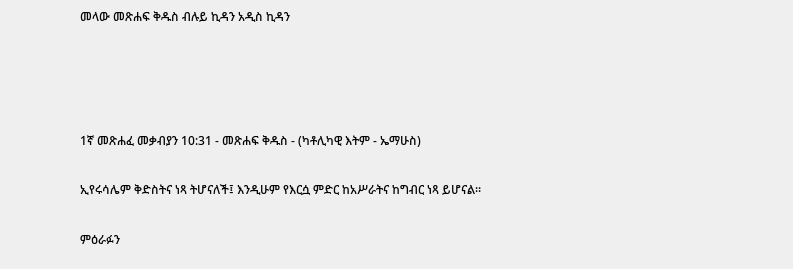መላው መጽሐፍ ቅዱስ ብሉይ ኪዳን አዲስ ኪዳን




1ኛ መጽሐፈ መቃብያን 10:31 - መጽሐፍ ቅዱስ - (ካቶሊካዊ እትም - ኤማሁስ)

ኢየሩሳሌም ቅድስትና ነጻ ትሆናለች፤ እንዲሁም የእርሷ ምድር ከአሥራትና ከግብር ነጻ ይሆናል።

ምዕራፉን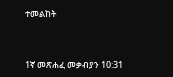ተመልከት



1ኛ መጽሐፈ መቃብያን 10:31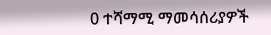0 ተሻማሚ ማመሳሰሪያዎች